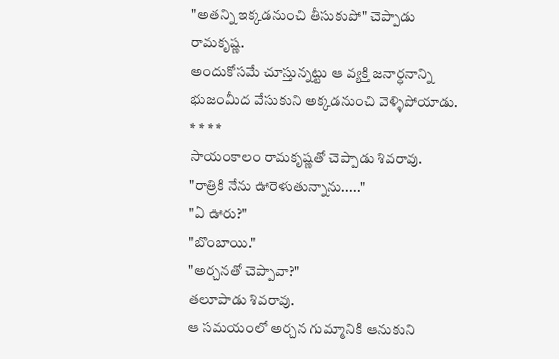"అతన్ని ఇక్కడనుంచి తీసుకుపో" చెప్పాడు రామకృష్ణ.
అందుకోసమే చూస్తున్నట్టు ఆ వ్యక్తి జనార్ధనాన్ని భుజంమీద వేసుకుని అక్కడనుంచి వెళ్ళిపోయాడు.
* * * *
సాయంకాలం రామకృష్ణతో చెప్పాడు శివరావు.
"రాత్రికి నేను ఊరెళుతున్నాను....."
"ఏ ఊరు?"
"బొంబాయి."
"అర్చనతో చెప్పావా?"
తలూపాడు శివరావు.
ఆ సమయంలో అర్చన గుమ్మానికి ఆనుకుని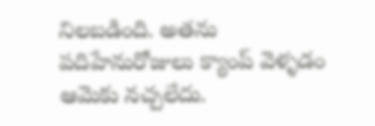నిలబడింది. అతను పదిహేనురోజులు క్యాంప్ వెళ్ళడం ఆమెకు నచ్చలేదు.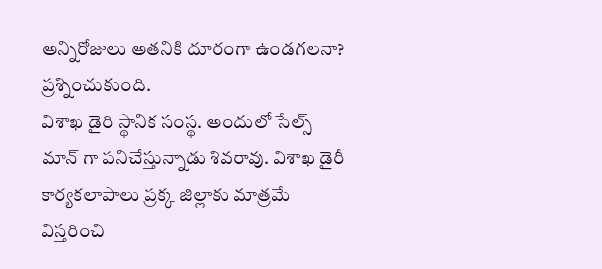అన్నిరోజులు అతనికి దూరంగా ఉండగలనా? ప్రశ్నించుకుంది.
విశాఖ డైరి స్థానిక సంస్థ. అందులో సేల్స్ మాన్ గా పనిచేస్తున్నాడు శివరావు. విశాఖ డైరీ కార్యకలాపాలు ప్రక్క జిల్లాకు మాత్రమే విస్తరించి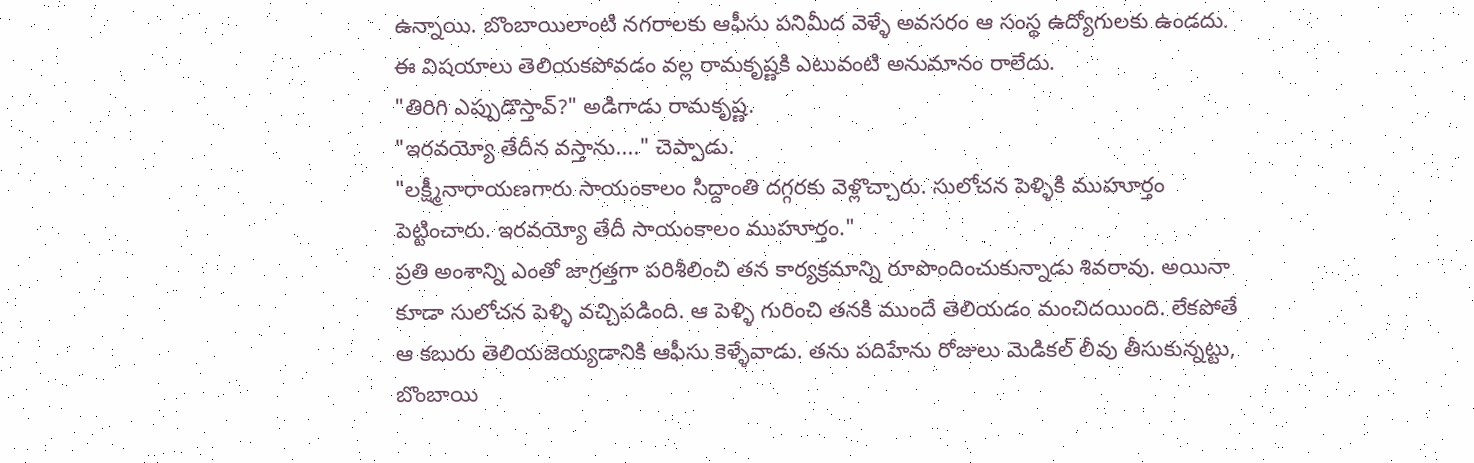ఉన్నాయి. బొంబాయిలాంటి నగరాలకు ఆఫీసు పనిమీద వెళ్ళే అవసరం ఆ సంస్థ ఉద్యోగులకు ఉండదు. ఈ విషయాలు తెలియకపోవడం వల్ల రామకృష్ణకి ఎటువంటి అనుమానం రాలేదు.
"తిరిగి ఎప్పుడొస్తావ్?" అడిగాడు రామకృష్ణ.
"ఇరవయ్యో తేదీన వస్తాను...." చెప్పాడు.
"లక్ష్మీనారాయణగారు సాయంకాలం సిద్దాంతి దగ్గరకు వెళ్లొచ్చారు. సులోచన పెళ్ళికి ముహూర్తం పెట్టించారు. ఇరవయ్యో తేదీ సాయంకాలం ముహూర్తం."
ప్రతి అంశాన్ని ఎంతో జాగ్రత్తగా పరిశీలించి తన కార్యక్రమాన్ని రూపొందించుకున్నాడు శివరావు. అయినా కూడా సులోచన పెళ్ళి వచ్చిపడింది. ఆ పెళ్ళి గురించి తనకి ముందే తెలియడం మంచిదయింది. లేకపోతే ఆ కబురు తెలియజెయ్యడానికి ఆఫీసు కెళ్ళేవాడు. తను పదిహేను రోజులు మెడికల్ లీవు తీసుకున్నట్టు, బొంబాయి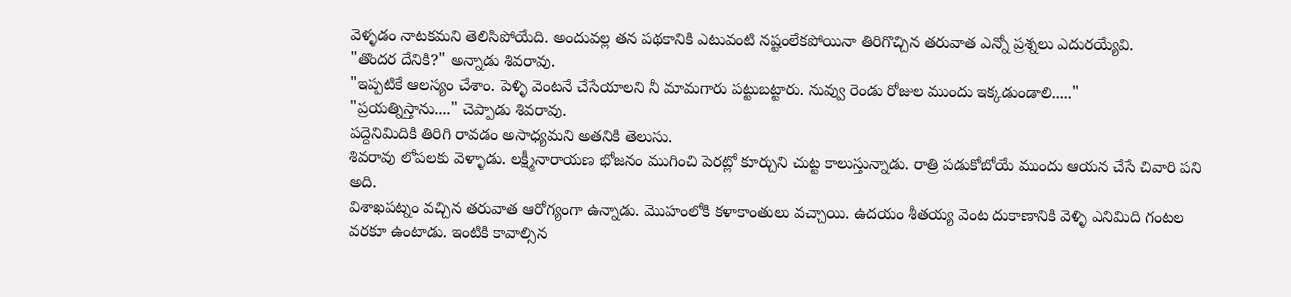వెళ్ళడం నాటకమని తెలిసిపోయేది. అందువల్ల తన పథకానికి ఎటువంటి నష్టంలేకపోయినా తిరిగొచ్చిన తరువాత ఎన్నో ప్రశ్నలు ఎదురయ్యేవి.
"తొందర దేనికి?" అన్నాడు శివరావు.
"ఇప్పటికే ఆలస్యం చేశాం. పెళ్ళి వెంటనే చేసేయాలని నీ మామగారు పట్టుబట్టారు. నువ్వు రెండు రోజుల ముందు ఇక్కడుండాలి....."
"ప్రయత్నిస్తాను...." చెప్పాడు శివరావు.
పద్దెనిమిదికి తిరిగి రావడం అసాధ్యమని అతనికి తెలుసు.
శివరావు లోపలకు వెళ్ళాడు. లక్ష్మీనారాయణ భోజనం ముగించి పెరట్లో కూర్చుని చుట్ట కాలుస్తున్నాడు. రాత్రి పడుకోబోయే ముందు ఆయన చేసే చివారి పని అది.
విశాఖపట్నం వచ్చిన తరువాత ఆరోగ్యంగా ఉన్నాడు. మొహంలోకి కళాకాంతులు వచ్చాయి. ఉదయం శీతయ్య వెంట దుకాణానికి వెళ్ళి ఎనిమిది గంటల వరకూ ఉంటాడు. ఇంటికి కావాల్సిన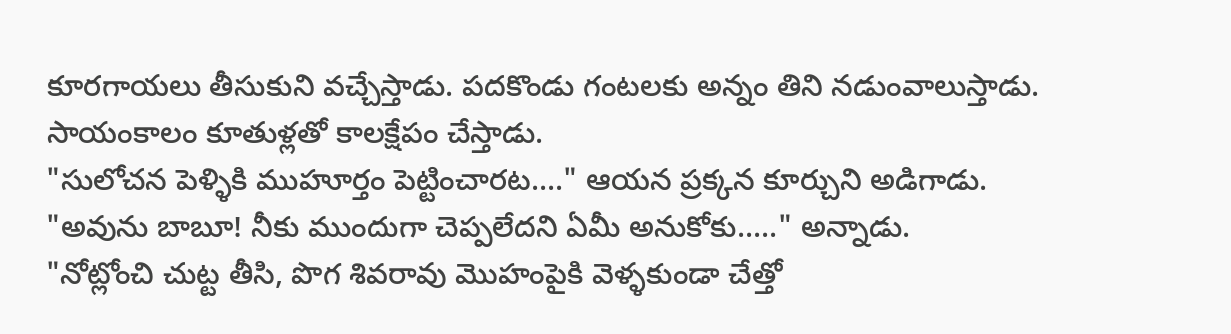కూరగాయలు తీసుకుని వచ్చేస్తాడు. పదకొండు గంటలకు అన్నం తిని నడుంవాలుస్తాడు. సాయంకాలం కూతుళ్లతో కాలక్షేపం చేస్తాడు.
"సులోచన పెళ్ళికి ముహూర్తం పెట్టించారట...." ఆయన ప్రక్కన కూర్చుని అడిగాడు.
"అవును బాబూ! నీకు ముందుగా చెప్పలేదని ఏమీ అనుకోకు....." అన్నాడు.
"నోట్లోంచి చుట్ట తీసి, పొగ శివరావు మొహంపైకి వెళ్ళకుండా చేత్తో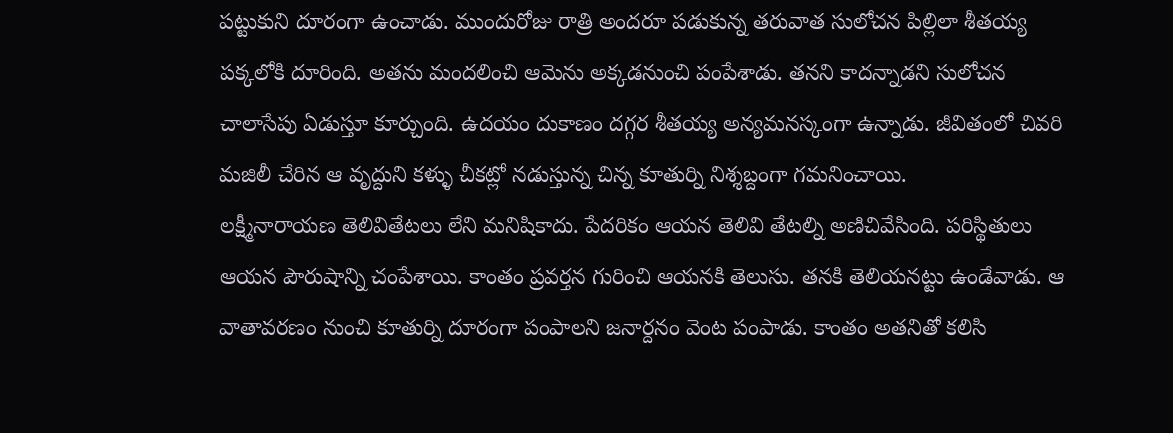పట్టుకుని దూరంగా ఉంచాడు. ముందురోజు రాత్రి అందరూ పడుకున్న తరువాత సులోచన పిల్లిలా శీతయ్య పక్కలోకి దూరింది. అతను మందలించి ఆమెను అక్కడనుంచి పంపేశాడు. తనని కాదన్నాడని సులోచన చాలాసేపు ఏడుస్తూ కూర్చుంది. ఉదయం దుకాణం దగ్గర శీతయ్య అన్యమనస్కంగా ఉన్నాడు. జీవితంలో చివరి మజిలీ చేరిన ఆ వృద్దుని కళ్ళు చీకట్లో నడుస్తున్న చిన్న కూతుర్ని నిశ్శబ్దంగా గమనించాయి.
లక్ష్మీనారాయణ తెలివితేటలు లేని మనిషికాదు. పేదరికం ఆయన తెలివి తేటల్ని అణిచివేసింది. పరిస్థితులు ఆయన పౌరుషాన్ని చంపేశాయి. కాంతం ప్రవర్తన గురించి ఆయనకి తెలుసు. తనకి తెలియనట్టు ఉండేవాడు. ఆ వాతావరణం నుంచి కూతుర్ని దూరంగా పంపాలని జనార్దనం వెంట పంపాడు. కాంతం అతనితో కలిసి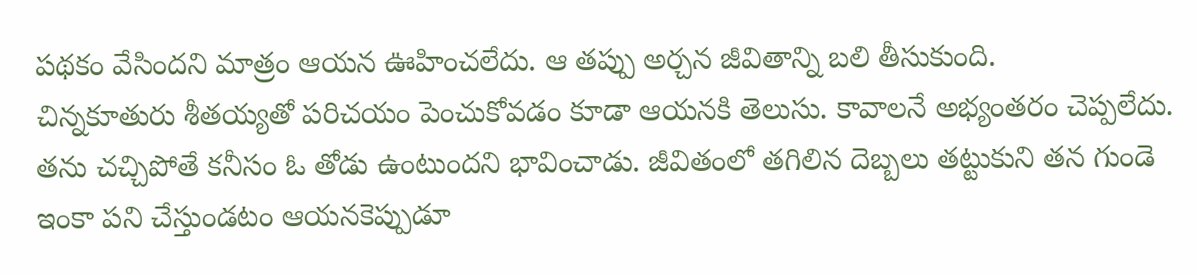పథకం వేసిందని మాత్రం ఆయన ఊహించలేదు. ఆ తప్పు అర్చన జీవితాన్ని బలి తీసుకుంది.
చిన్నకూతురు శీతయ్యతో పరిచయం పెంచుకోవడం కూడా ఆయనకి తెలుసు. కావాలనే అభ్యంతరం చెప్పలేదు. తను చచ్చిపోతే కనీసం ఓ తోడు ఉంటుందని భావించాడు. జీవితంలో తగిలిన దెబ్బలు తట్టుకుని తన గుండె ఇంకా పని చేస్తుండటం ఆయనకెప్పుడూ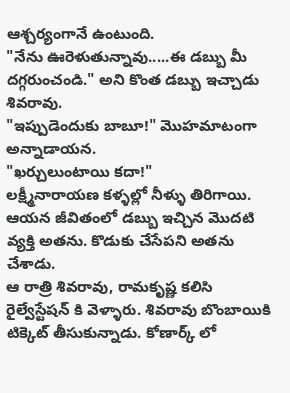ఆశ్చర్యంగానే ఉంటుంది.
"నేను ఊరెళుతున్నావు.....ఈ డబ్బు మీ దగ్గరుంచండి." అని కొంత డబ్బు ఇచ్చాడు శివరావు.
"ఇప్పుడెందుకు బాబూ!" మొహమాటంగా అన్నాడాయన.
"ఖర్చులుంటాయి కదా!"
లక్ష్మీనారాయణ కళ్ళల్లో నీళ్ళు తిరిగాయి. ఆయన జీవితంలో డబ్బు ఇచ్చిన మొదటి వ్యక్తి అతను. కొడుకు చేసేపని అతను చేశాడు.
ఆ రాత్రి శివరావు, రామకృష్ణ కలిసి రైల్వేస్టేషన్ కి వెళ్ళారు. శివరావు బొంబాయికి టిక్కెట్ తీసుకున్నాడు. కోణార్క్ లో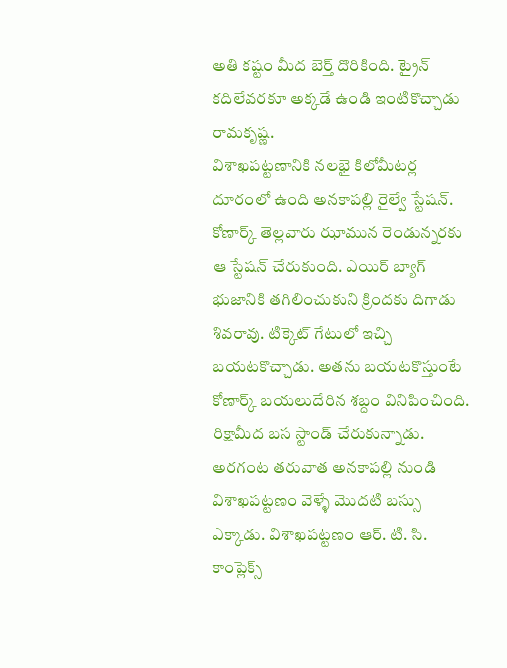అతి కష్టం మీద బెర్త్ దొరికింది. ట్రైన్ కదిలేవరకూ అక్కడే ఉండి ఇంటికొచ్చాడు రామకృష్ణ.
విశాఖపట్టణానికి నలభై కిలోమీటర్ల దూరంలో ఉంది అనకాపల్లి రైల్వే స్టేషన్. కోణార్క్ తెల్లవారు ఝామున రెండున్నరకు ఆ స్టేషన్ చేరుకుంది. ఎయిర్ బ్యాగ్ భుజానికి తగిలించుకుని క్రిందకు దిగాడు శివరావు. టిక్కెట్ గేటులో ఇచ్చి బయటకొచ్చాడు. అతను బయటకొస్తుంటే కోణార్క్ బయలుదేరిన శబ్దం వినిపించింది.
రిక్షామీద బస స్టాండ్ చేరుకున్నాడు. అరగంట తరువాత అనకాపల్లి నుండి విశాఖపట్టణం వెళ్ళే మొదటి బస్సు ఎక్కాడు. విశాఖపట్టణం ఆర్. టి. సి. కాంప్లెక్స్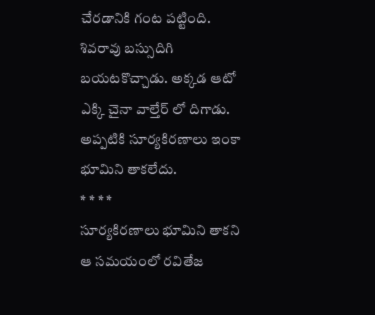చేరడానికి గంట పట్టింది. శివరావు బస్సుదిగి బయటకొచ్చాడు. అక్కడ ఆటో ఎక్కి చైనా వాల్తేర్ లో దిగాడు.
అప్పటికి సూర్యకిరణాలు ఇంకా భూమిని తాకలేదు.
* * * *
సూర్యకిరణాలు భూమిని తాకని ఆ సమయంలో రవితేజ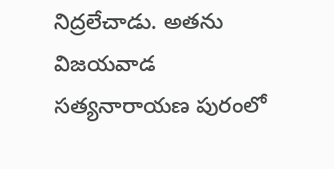నిద్రలేచాడు. అతను విజయవాడ సత్యనారాయణ పురంలో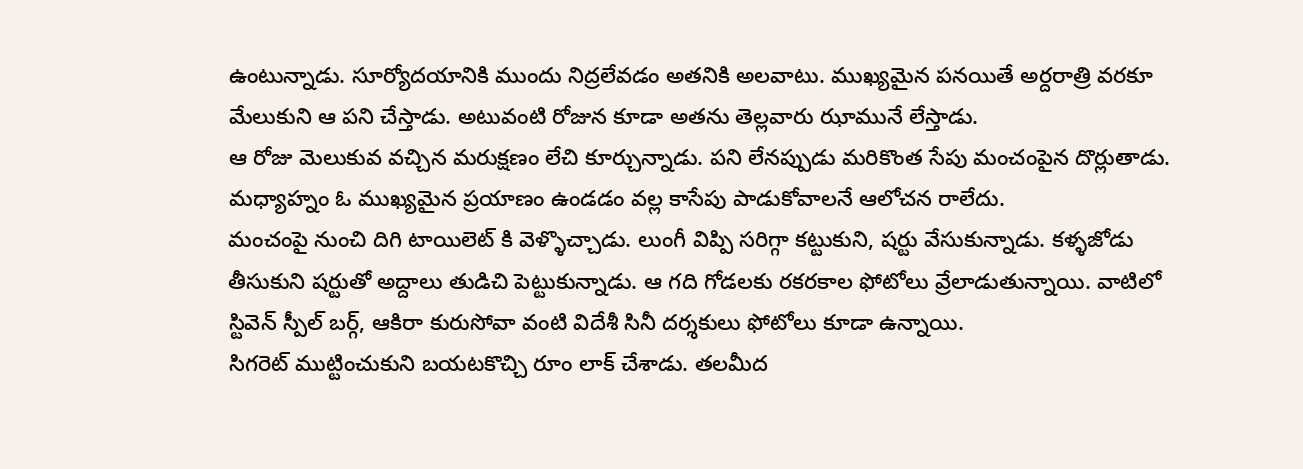ఉంటున్నాడు. సూర్యోదయానికి ముందు నిద్రలేవడం అతనికి అలవాటు. ముఖ్యమైన పనయితే అర్దరాత్రి వరకూ మేలుకుని ఆ పని చేస్తాడు. అటువంటి రోజున కూడా అతను తెల్లవారు ఝామునే లేస్తాడు.
ఆ రోజు మెలుకువ వచ్చిన మరుక్షణం లేచి కూర్చున్నాడు. పని లేనప్పుడు మరికొంత సేపు మంచంపైన దొర్లుతాడు. మధ్యాహ్నం ఓ ముఖ్యమైన ప్రయాణం ఉండడం వల్ల కాసేపు పాడుకోవాలనే ఆలోచన రాలేదు.
మంచంపై నుంచి దిగి టాయిలెట్ కి వెళ్ళొచ్చాడు. లుంగీ విప్పి సరిగ్గా కట్టుకుని, షర్టు వేసుకున్నాడు. కళ్ళజోడు తీసుకుని షర్టుతో అద్దాలు తుడిచి పెట్టుకున్నాడు. ఆ గది గోడలకు రకరకాల ఫోటోలు వ్రేలాడుతున్నాయి. వాటిలో స్టివెన్ స్పీల్ బర్గ్, ఆకిరా కురుసోవా వంటి విదేశీ సినీ దర్శకులు ఫోటోలు కూడా ఉన్నాయి.
సిగరెట్ ముట్టించుకుని బయటకొచ్చి రూం లాక్ చేశాడు. తలమీద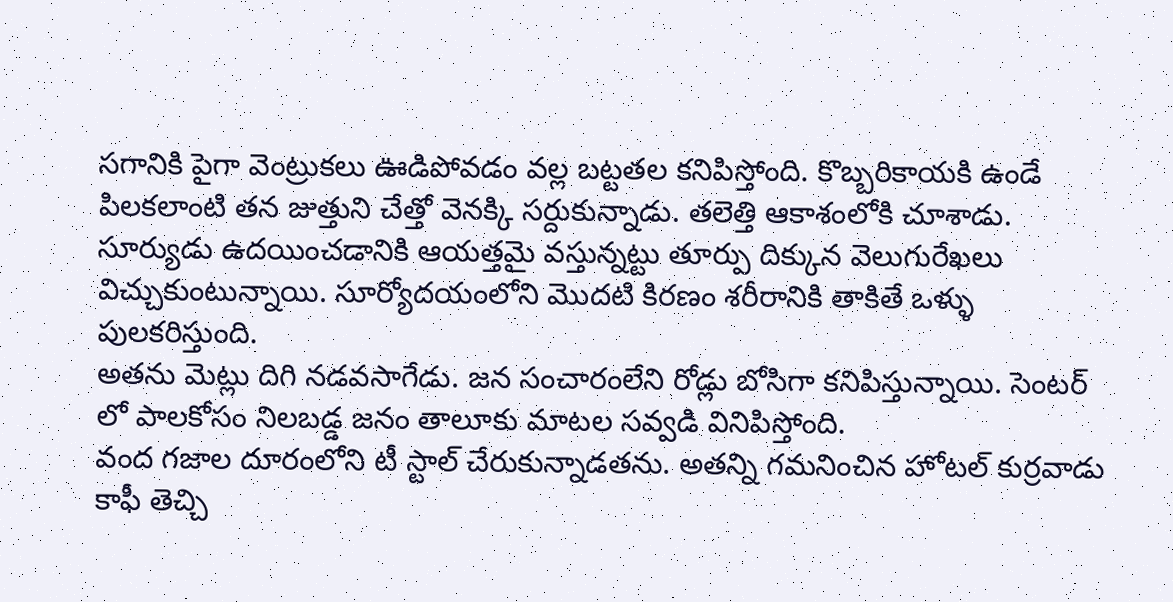సగానికి పైగా వెంట్రుకలు ఊడిపోవడం వల్ల బట్టతల కనిపిస్తోంది. కొబ్బరికాయకి ఉండే పిలకలాంటి తన జుత్తుని చేత్తో వెనక్కి సర్దుకున్నాడు. తలెత్తి ఆకాశంలోకి చూశాడు. సూర్యుడు ఉదయించడానికి ఆయత్తమై వస్తున్నట్టు తూర్పు దిక్కున వెలుగురేఖలు విచ్చుకుంటున్నాయి. సూర్యోదయంలోని మొదటి కిరణం శరీరానికి తాకితే ఒళ్ళు పులకరిస్తుంది.
అతను మెట్లు దిగి నడవసాగేడు. జన సంచారంలేని రోడ్లు బోసిగా కనిపిస్తున్నాయి. సెంటర్ లో పాలకోసం నిలబడ్డ జనం తాలూకు మాటల సవ్వడి వినిపిస్తోంది.
వంద గజాల దూరంలోని టీ స్టాల్ చేరుకున్నాడతను. అతన్ని గమనించిన హోటల్ కుర్రవాడు కాఫీ తెచ్చి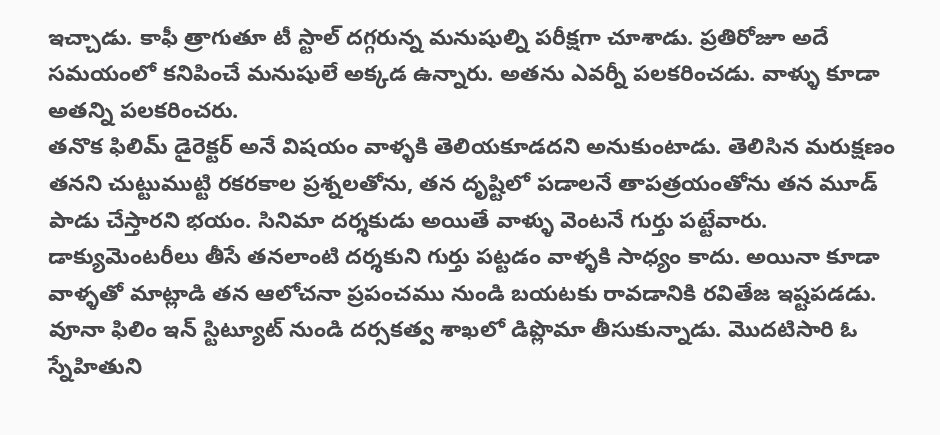ఇచ్చాడు. కాఫీ త్రాగుతూ టీ స్టాల్ దగ్గరున్న మనుషుల్ని పరీక్షగా చూశాడు. ప్రతిరోజూ అదే సమయంలో కనిపించే మనుషులే అక్కడ ఉన్నారు. అతను ఎవర్నీ పలకరించడు. వాళ్ళు కూడా అతన్ని పలకరించరు.
తనొక ఫిలిమ్ డైరెక్టర్ అనే విషయం వాళ్ళకి తెలియకూడదని అనుకుంటాడు. తెలిసిన మరుక్షణం తనని చుట్టుముట్టి రకరకాల ప్రశ్నలతోను, తన దృష్టిలో పడాలనే తాపత్రయంతోను తన మూడ్ పాడు చేస్తారని భయం. సినిమా దర్శకుడు అయితే వాళ్ళు వెంటనే గుర్తు పట్టేవారు. డాక్యుమెంటరీలు తీసే తనలాంటి దర్శకుని గుర్తు పట్టడం వాళ్ళకి సాధ్యం కాదు. అయినా కూడా వాళ్ళతో మాట్లాడి తన ఆలోచనా ప్రపంచము నుండి బయటకు రావడానికి రవితేజ ఇష్టపడడు.
వూనా ఫిలిం ఇన్ స్టిట్యూట్ నుండి దర్సకత్వ శాఖలో డిప్లొమా తీసుకున్నాడు. మొదటిసారి ఓ స్నేహితుని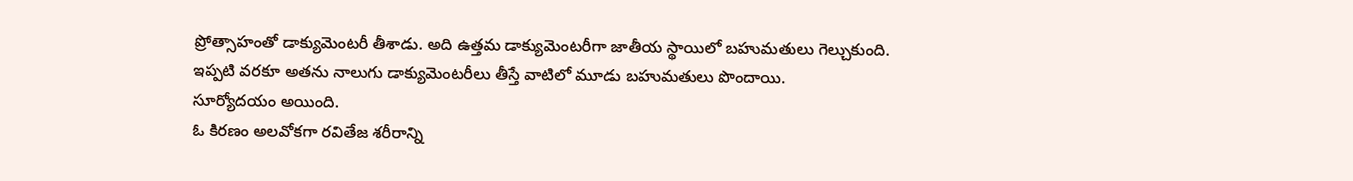ప్రోత్సాహంతో డాక్యుమెంటరీ తీశాడు. అది ఉత్తమ డాక్యుమెంటరీగా జాతీయ స్థాయిలో బహుమతులు గెల్చుకుంది. ఇప్పటి వరకూ అతను నాలుగు డాక్యుమెంటరీలు తీస్తే వాటిలో మూడు బహుమతులు పొందాయి.
సూర్యోదయం అయింది.
ఓ కిరణం అలవోకగా రవితేజ శరీరాన్ని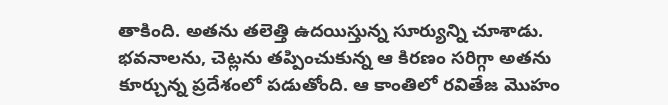తాకింది. అతను తలెత్తి ఉదయిస్తున్న సూర్యున్ని చూశాడు. భవనాలను, చెట్లను తప్పించుకున్న ఆ కిరణం సరిగ్గా అతను కూర్చున్న ప్రదేశంలో పడుతోంది. ఆ కాంతిలో రవితేజ మొహం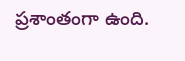ప్రశాంతంగా ఉంది.